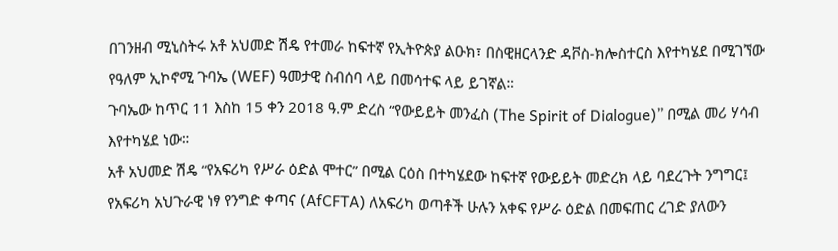በገንዘብ ሚኒስትሩ አቶ አህመድ ሽዴ የተመራ ከፍተኛ የኢትዮጵያ ልዑክ፣ በስዊዘርላንድ ዳቮስ-ክሎስተርስ እየተካሄደ በሚገኘው የዓለም ኢኮኖሚ ጉባኤ (WEF) ዓመታዊ ስብሰባ ላይ በመሳተፍ ላይ ይገኛል።
ጉባኤው ከጥር 11 እስከ 15 ቀን 2018 ዓ.ም ድረስ “የውይይት መንፈስ (The Spirit of Dialogue)” በሚል መሪ ሃሳብ እየተካሄደ ነው።
አቶ አህመድ ሽዴ “የአፍሪካ የሥራ ዕድል ሞተር” በሚል ርዕስ በተካሄደው ከፍተኛ የውይይት መድረክ ላይ ባደረጉት ንግግር፤ የአፍሪካ አህጉራዊ ነፃ የንግድ ቀጣና (AfCFTA) ለአፍሪካ ወጣቶች ሁሉን አቀፍ የሥራ ዕድል በመፍጠር ረገድ ያለውን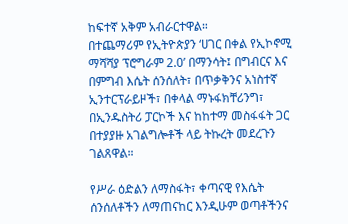ከፍተኛ አቅም አብራርተዋል።
በተጨማሪም የኢትዮጵያን ‘ሀገር በቀል የኢኮኖሚ ማሻሻያ ፕሮግራም 2.0’ በማንሳት፤ በግብርና እና በምግብ እሴት ሰንሰለት፣ በጥቃቅንና አነስተኛ ኢንተርፕራይዞች፣ በቀላል ማኑፋክቸሪንግ፣ በኢንዱስትሪ ፓርኮች እና ከከተማ መስፋፋት ጋር በተያያዙ አገልግሎቶች ላይ ትኩረት መደረጉን ገልጸዋል።

የሥራ ዕድልን ለማስፋት፣ ቀጣናዊ የእሴት ሰንሰለቶችን ለማጠናከር እንዲሁም ወጣቶችንና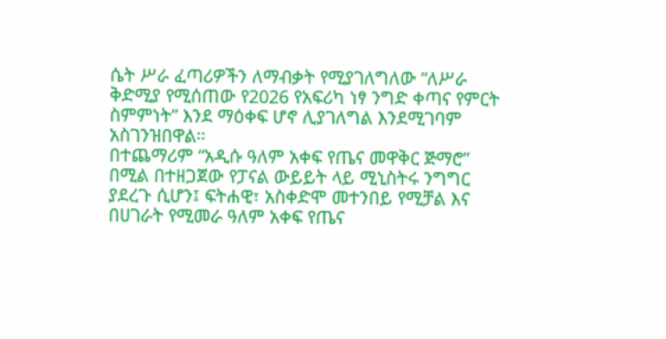ሴት ሥራ ፈጣሪዎችን ለማብቃት የሚያገለግለው “ለሥራ ቅድሚያ የሚሰጠው የ2026 የአፍሪካ ነፃ ንግድ ቀጣና የምርት ስምምነት” እንደ ማዕቀፍ ሆኖ ሊያገለግል እንደሚገባም አስገንዝበዋል።
በተጨማሪም “አዲሱ ዓለም አቀፍ የጤና መዋቅር ጅማሮ” በሚል በተዘጋጀው የፓናል ውይይት ላይ ሚኒስትሩ ንግግር ያደረጉ ሲሆን፤ ፍትሐዊ፣ አስቀድሞ መተንበይ የሚቻል እና በሀገራት የሚመራ ዓለም አቀፍ የጤና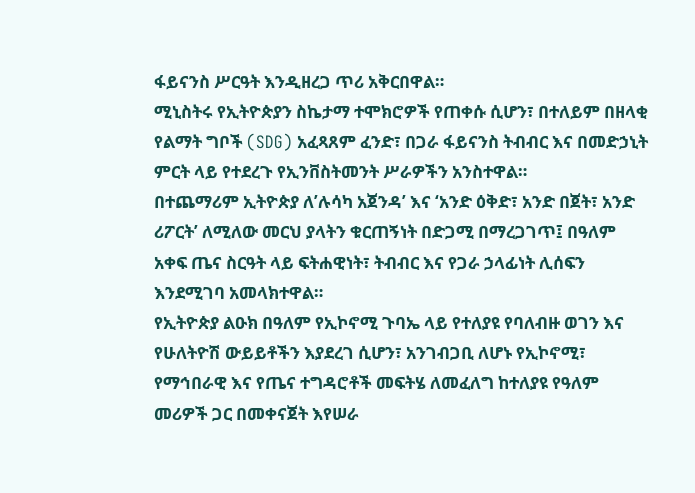ፋይናንስ ሥርዓት እንዲዘረጋ ጥሪ አቅርበዋል።
ሚኒስትሩ የኢትዮጵያን ስኬታማ ተሞክሮዎች የጠቀሱ ሲሆን፣ በተለይም በዘላቂ የልማት ግቦች (SDG) አፈጻጸም ፈንድ፣ በጋራ ፋይናንስ ትብብር እና በመድኃኒት ምርት ላይ የተደረጉ የኢንቨስትመንት ሥራዎችን አንስተዋል።
በተጨማሪም ኢትዮጵያ ለ’ሉሳካ አጀንዳ’ እና ‘አንድ ዕቅድ፣ አንድ በጀት፣ አንድ ሪፖርት’ ለሚለው መርህ ያላትን ቁርጠኝነት በድጋሚ በማረጋገጥ፤ በዓለም አቀፍ ጤና ስርዓት ላይ ፍትሐዊነት፣ ትብብር እና የጋራ ኃላፊነት ሊሰፍን እንደሚገባ አመላክተዋል።
የኢትዮጵያ ልዑክ በዓለም የኢኮኖሚ ጉባኤ ላይ የተለያዩ የባለብዙ ወገን እና የሁለትዮሽ ውይይቶችን እያደረገ ሲሆን፣ አንገብጋቢ ለሆኑ የኢኮኖሚ፣ የማኅበራዊ እና የጤና ተግዳሮቶች መፍትሄ ለመፈለግ ከተለያዩ የዓለም መሪዎች ጋር በመቀናጀት እየሠራ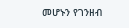መሆኑን የገንዘብ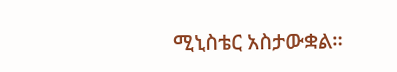ሚኒስቴር አስታውቋል።